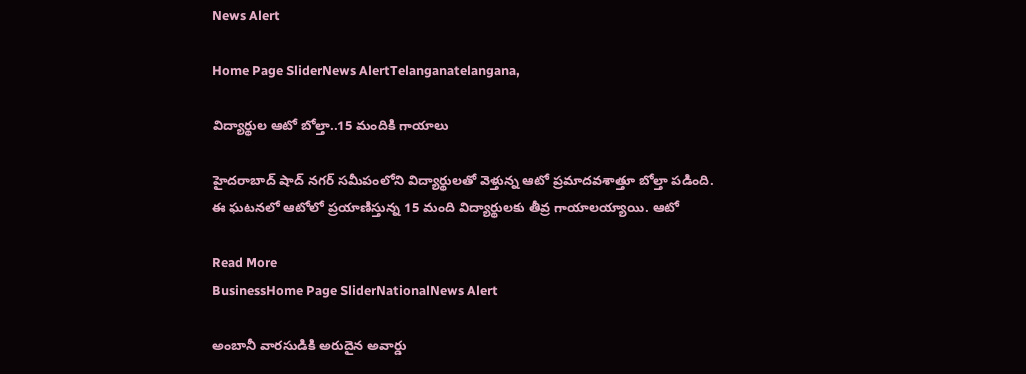News Alert

Home Page SliderNews AlertTelanganatelangana,

విద్యార్థుల ఆటో బోల్తా..15 మందికి గాయాలు

హైదరాబాద్ షాద్ నగర్ సమీపంలోని విద్యార్థులతో వెళ్తున్న ఆటో ప్రమాదవశాత్తూ బోల్తా పడింది. ఈ ఘటనలో ఆటోలో ప్రయాణిస్తున్న 15 మంది విద్యార్థులకు తీవ్ర గాయాలయ్యాయి. ఆటో

Read More
BusinessHome Page SliderNationalNews Alert

అంబానీ వారసుడికి అరుదైన అవార్డు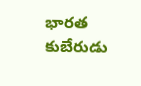భారత కుబేరుడు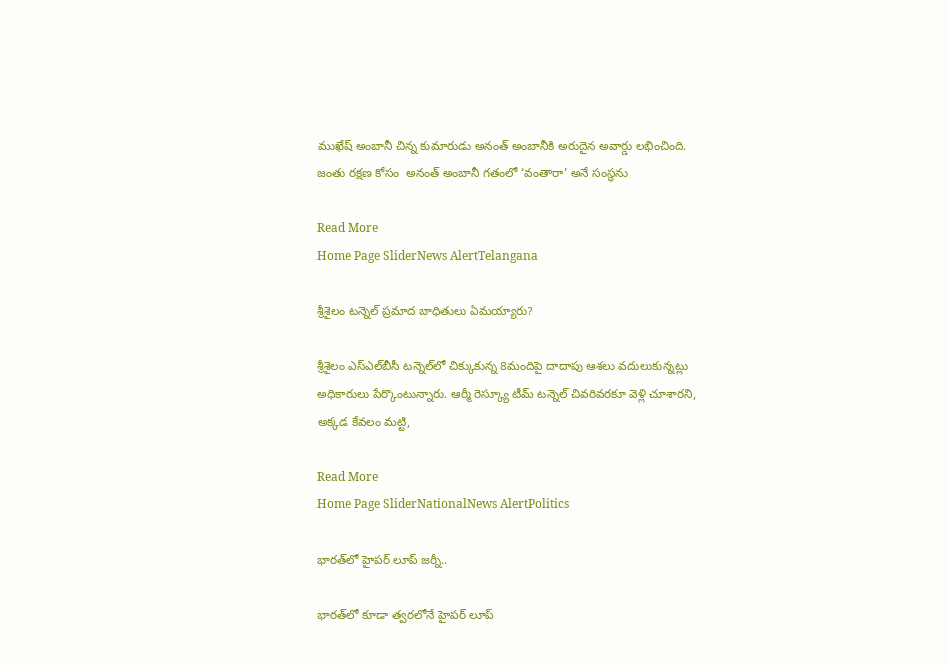ముఖేష్ అంబానీ చిన్న కుమారుడు అనంత్ అంబానీకి అరుదైన అవార్డు లభించింది. జంతు రక్షణ కోసం  అనంత్ అంబానీ గతంలో ‘వంతారా’ అనే సంస్థను

Read More
Home Page SliderNews AlertTelangana

శ్రీశైలం టన్నెల్ ప్రమాద బాధితులు ఏమయ్యారు?

శ్రీశైలం ఎస్‌ఎల్‌బీసీ టన్నెల్‌లో చిక్కుకున్న 8మందిపై దాదాపు ఆశలు వదులుకున్నట్లు అధికారులు పేర్కొంటున్నారు. ఆర్మీ రెస్క్యూ టీమ్ టన్నెల్ చివరివరకూ వెళ్లి చూశారని, అక్కడ కేవలం మట్టి,

Read More
Home Page SliderNationalNews AlertPolitics

భారత్‌లో హైపర్ లూప్ జర్నీ..

భారత్‌లో కూడా త్వరలోనే హైపర్ లూప్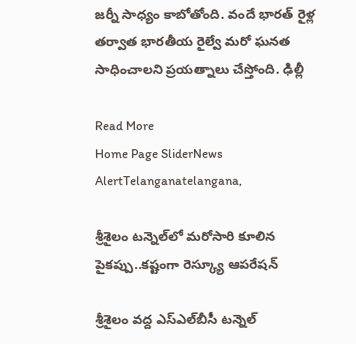జర్నీ సాధ్యం కాబోతోంది. వందే భారత్ రైళ్ల తర్వాత భారతీయ రైల్వే మరో ఘనత సాధించాలని ప్రయత్నాలు చేస్తోంది. ఢిల్లీ

Read More
Home Page SliderNews AlertTelanganatelangana,

శ్రీశైలం టన్నెల్‌లో మరోసారి కూలిన పైకప్పు..కష్టంగా రెస్క్యూ ఆపరేషన్

శ్రీశైలం వద్ద ఎస్‌ఎల్‌బీసీ టన్నెల్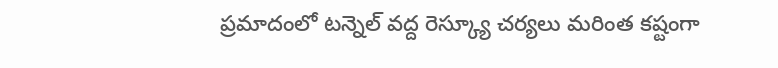ప్రమాదంలో టన్నెల్ వద్ద రెస్క్యూ చర్యలు మరింత కష్టంగా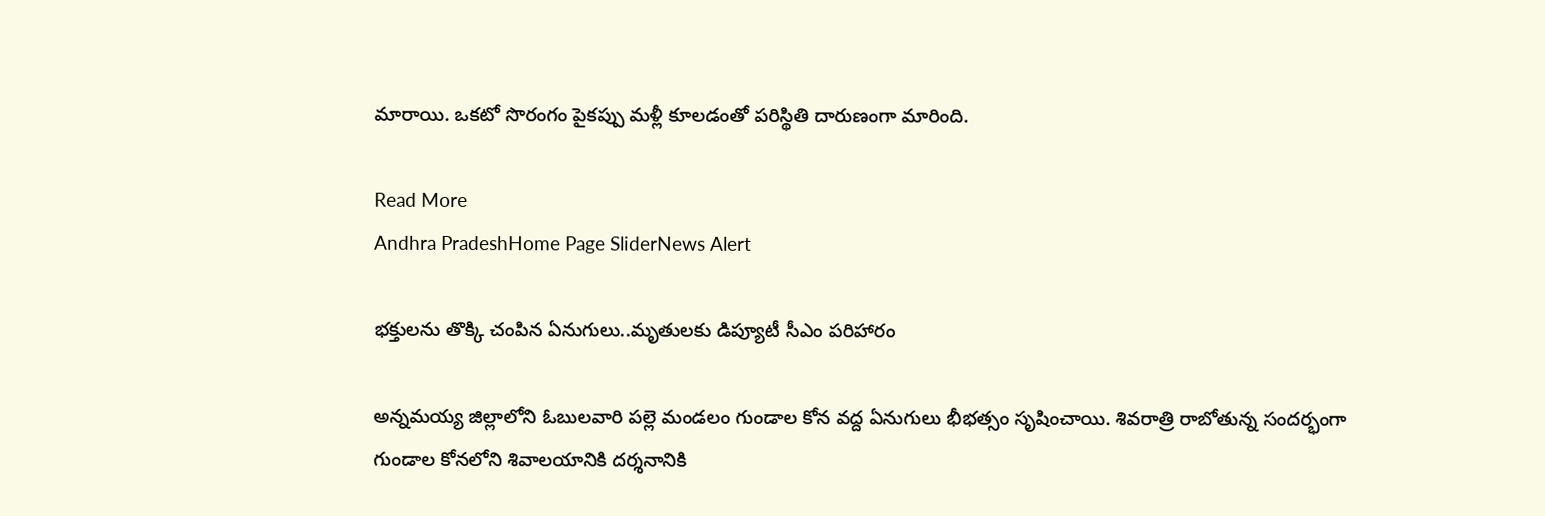మారాయి. ఒకటో సొరంగం పైకప్పు మళ్లీ కూలడంతో పరిస్థితి దారుణంగా మారింది.

Read More
Andhra PradeshHome Page SliderNews Alert

భక్తులను తొక్కి చంపిన ఏనుగులు..మృతులకు డిప్యూటీ సీఎం పరిహారం

అన్నమయ్య జిల్లాలోని ఓబులవారి పల్లె మండలం గుండాల కోన వద్ద ఏనుగులు భీభత్సం సృషించాయి. శివరాత్రి రాబోతున్న సందర్భంగా గుండాల కోనలోని శివాలయానికి దర్శనానికి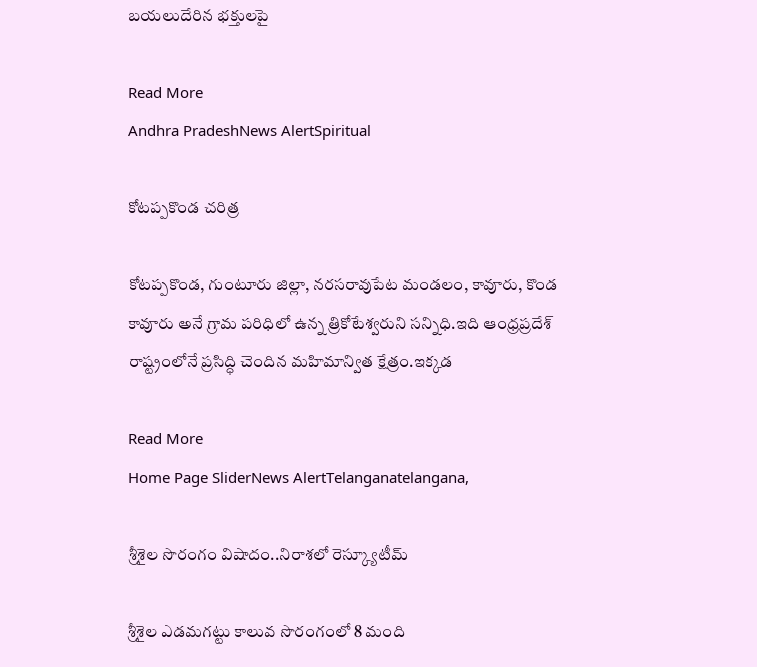బయలుదేరిన భక్తులపై

Read More
Andhra PradeshNews AlertSpiritual

కోటప్పకొండ చరిత్ర

కోటప్పకొండ, గుంటూరు జిల్లా, నరసరావుపేట మండలం, కావూరు, కొండ కావూరు అనే గ్రామ పరిధిలో ఉన్న త్రికోటేశ్వరుని సన్నిధి.ఇది ఆంధ్రప్రదేశ్ రాష్ట్రంలోనే ప్రసిద్ధి చెందిన మహిమాన్విత క్షేత్రం.ఇక్కడ

Read More
Home Page SliderNews AlertTelanganatelangana,

శ్రీశైల సొరంగం విషాదం..నిరాశలో రెస్క్యూటీమ్

శ్రీశైల ఎడమగట్టు కాలువ సొరంగంలో 8 మంది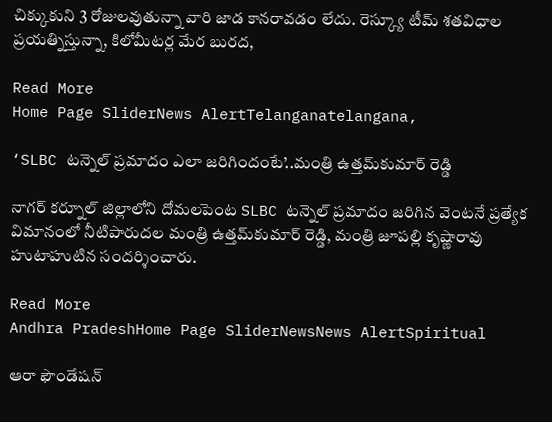చిక్కుకుని 3 రోజులవుతున్నా వారి జాడ కానరావడం లేదు. రెస్క్యూ టీమ్ శతవిధాల ప్రయత్నిస్తున్నా, కిలోమీటర్ల మేర బురద,

Read More
Home Page SliderNews AlertTelanganatelangana,

‘SLBC టన్నెల్ ప్రమాదం ఎలా జరిగిందంటే’..మంత్రి ఉత్తమ్‌కుమార్ రెడ్డి

నాగర్ కర్నూల్ జిల్లాలోని దోమలపెంట SLBC టన్నెల్ ప్రమాదం జరిగిన వెంటనే ప్రత్యేక విమానంలో నీటిపారుదల మంత్రి ఉత్తమ్‌కుమార్ రెడ్డి, మంత్రి జూపల్లి కృష్ణారావు హుటాహుటిన సందర్శించారు.

Read More
Andhra PradeshHome Page SliderNewsNews AlertSpiritual

ఆరా ఫౌండేషన్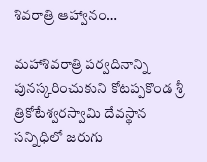శివరాత్రి ఆహ్వానం…

మహాశివరాత్రి పర్వదినాన్ని పునస్కరించుకుని కోటప్పకొండ శ్రీ త్రికోటేశ్వరస్వామి దేవస్థాన సన్నిధిలో జరుగు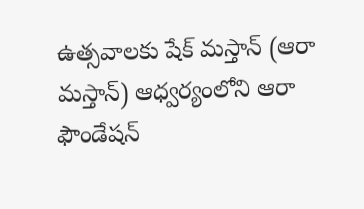ఉత్సవాలకు షేక్ మస్తాన్ (ఆరా మస్తాన్) ఆధ్వర్యంలోని ఆరా ఫౌండేషన్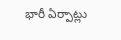భారీ ఏర్పాట్లు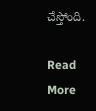చేస్తోంది.

Read More